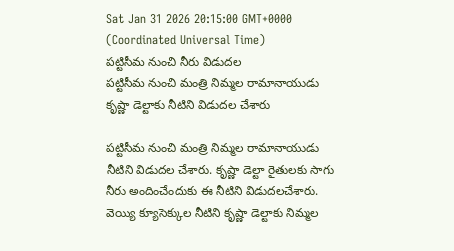Sat Jan 31 2026 20:15:00 GMT+0000 (Coordinated Universal Time)
పట్టిసీమ నుంచి నీరు విడుదల
పట్టిసీమ నుంచి మంత్రి నిమ్మల రామానాయుడు కృష్ణా డెల్టాకు నీటిని విడుదల చేశారు

పట్టిసీమ నుంచి మంత్రి నిమ్మల రామానాయుడు నీటిని విడుదల చేశారు. కృష్ణా డెల్టా రైతులకు సాగు నీరు అందించేందుకు ఈ నీటిని విడుదలచేశారు. వెయ్యి క్యూసెక్కుల నీటిని కృష్ణా డెల్టాకు నిమ్మల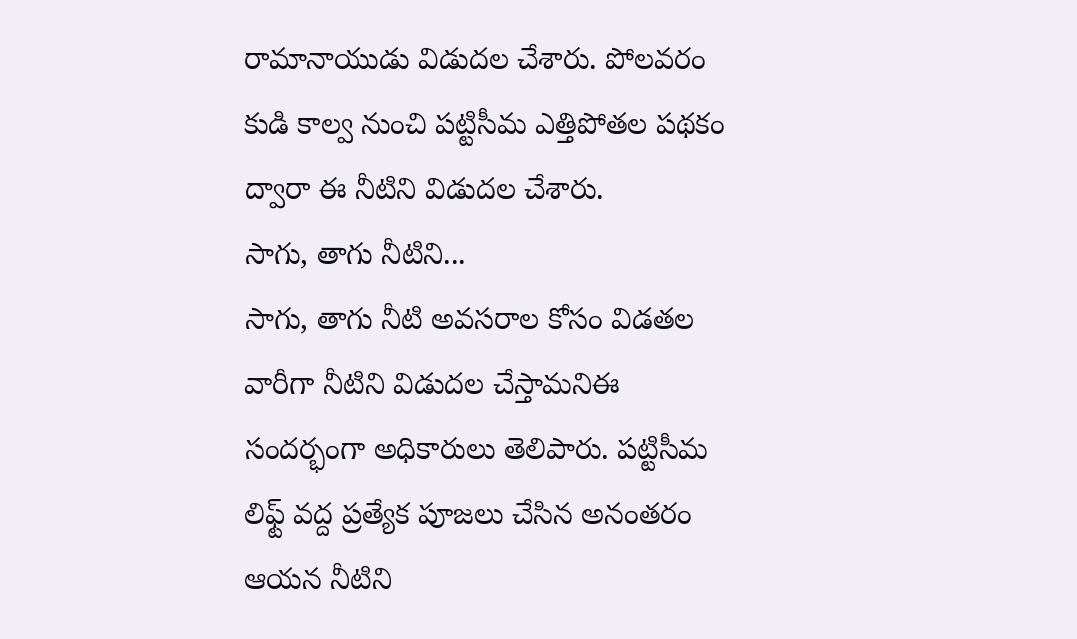రామానాయుడు విడుదల చేశారు. పోలవరం కుడి కాల్వ నుంచి పట్టిసీమ ఎత్తిపోతల పథకం ద్వారా ఈ నీటిని విడుదల చేశారు.
సాగు, తాగు నీటిని...
సాగు, తాగు నీటి అవసరాల కోసం విడతల వారీగా నీటిని విడుదల చేస్తామనిఈ సందర్భంగా అధికారులు తెలిపారు. పట్టిసీమ లిఫ్ట్ వద్ద ప్రత్యేక పూజలు చేసిన అనంతరం ఆయన నీటిని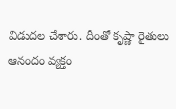విడుదల చేశారు. దీంతో కృష్ణా రైతులు ఆనందం వ్యక్తం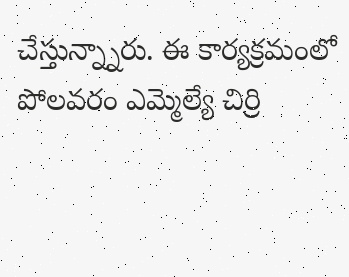చేస్తున్న్నారు. ఈ కార్యక్రమంలో పోలవరం ఎమ్మెల్యే చిర్రి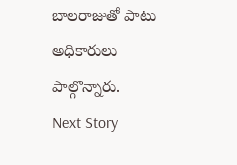బాలరాజుతో పాటు అధికారులు పాల్గొన్నారు.
Next Story